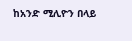ከአንድ ሚሊዮን በላይ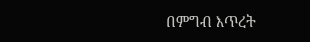በምግብ እጥረት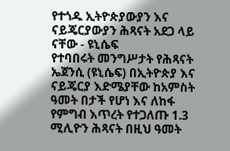የተጎዱ ኢትዮጵያውያን እና ናይጄርያውያን ሕጻናት አደጋ ላይ ናቸው - ዩኒሴፍ
የተባበሩት መንግሥታት የሕጻናት ኤጀንሲ (ዩኒሴፍ) በኢትዮጵያ እና ናይጄርያ እድሜያቸው ከአምስት ዓመት በታች የሆነ እና ለከፋ የምግብ እጥረት የተጋለጡ 1.3 ሚሊዮን ሕጻናት በዚህ ዓመት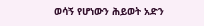ወሳኝ የሆነውን ሕይወት አድን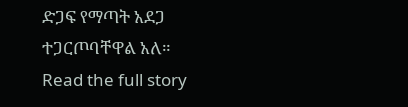ድጋፍ የማጣት አደጋ ተጋርጦባቸዋል አለ።
Read the full story